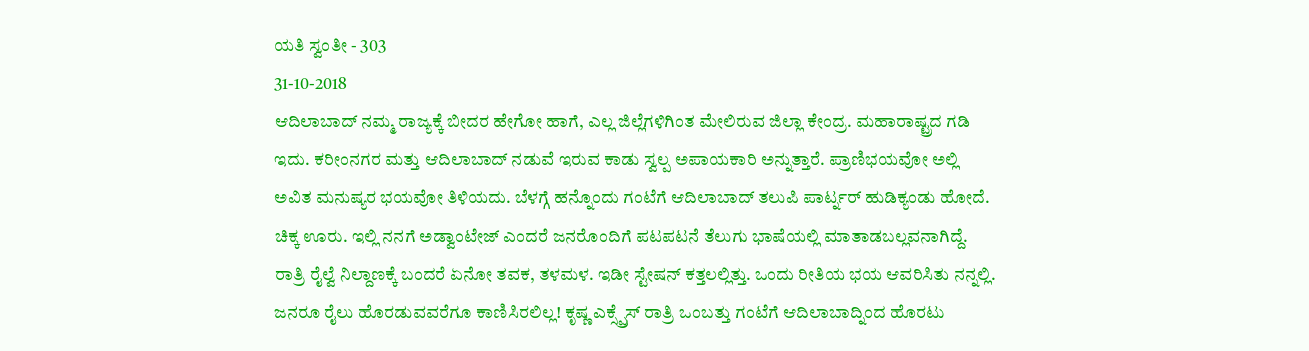ಯತಿ ಸ್ವಂತೀ - 303
31-10-2018
ಆದಿಲಾಬಾದ್ ನಮ್ಮ ರಾಜ್ಯಕ್ಕೆ ಬೀದರ ಹೇಗೋ ಹಾಗೆ, ಎಲ್ಲ ಜಿಲ್ಲೆಗಳಿಗಿಂತ ಮೇಲಿರುವ ಜಿಲ್ಲಾ ಕೇಂದ್ರ. ಮಹಾರಾಷ್ಟ್ರದ ಗಡಿ ಇದು. ಕರೀಂನಗರ ಮತ್ತು ಆದಿಲಾಬಾದ್ ನಡುವೆ ಇರುವ ಕಾಡು ಸ್ವಲ್ಪ ಅಪಾಯಕಾರಿ ಅನ್ನುತ್ತಾರೆ. ಪ್ರಾಣಿಭಯವೋ ಅಲ್ಲಿ ಅವಿತ ಮನುಷ್ಯರ ಭಯವೋ ತಿಳಿಯದು. ಬೆಳಗ್ಗೆ ಹನ್ನೊಂದು ಗಂಟೆಗೆ ಆದಿಲಾಬಾದ್ ತಲುಪಿ ಪಾರ್ಟ್ನರ್ ಹುಡಿಕ್ಯಂಡು ಹೋದೆ. ಚಿಕ್ಕ ಊರು. ಇಲ್ಲಿ ನನಗೆ ಅಡ್ವಾಂಟೇಜ್ ಎಂದರೆ ಜನರೊಂದಿಗೆ ಪಟಪಟನೆ ತೆಲುಗು ಭಾಷೆಯಲ್ಲಿ ಮಾತಾಡಬಲ್ಲವನಾಗಿದ್ದೆ. ರಾತ್ರಿ ರೈಲ್ವೆ ನಿಲ್ದಾಣಕ್ಕೆ ಬಂದರೆ ಏನೋ ತವಕ, ತಳಮಳ. ಇಡೀ ಸ್ಟೇಷನ್ ಕತ್ತಲಲ್ಲಿತ್ತು. ಒಂದು ರೀತಿಯ ಭಯ ಆವರಿಸಿತು ನನ್ನಲ್ಲಿ. ಜನರೂ ರೈಲು ಹೊರಡುವವರೆಗೂ ಕಾಣಿಸಿರಲಿಲ್ಲ! ಕೃಷ್ಣ ಎಕ್ಸ್ಪ್ರೆಸ್ ರಾತ್ರಿ ಒಂಬತ್ತು ಗಂಟೆಗೆ ಆದಿಲಾಬಾದ್ನಿಂದ ಹೊರಟು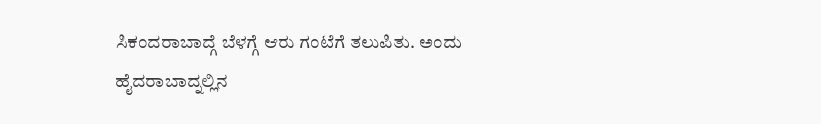ಸಿಕಂದರಾಬಾದ್ಗೆ ಬೆಳಗ್ಗೆ ಆರು ಗಂಟೆಗೆ ತಲುಪಿತು. ಅಂದು ಹೈದರಾಬಾದ್ನಲ್ಲಿನ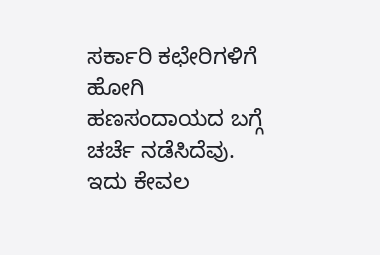ಸರ್ಕಾರಿ ಕಛೇರಿಗಳಿಗೆ ಹೋಗಿ ಹಣಸಂದಾಯದ ಬಗ್ಗೆ ಚರ್ಚೆ ನಡೆಸಿದೆವು. ಇದು ಕೇವಲ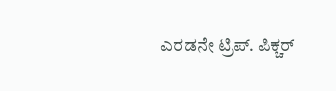ಎರಡನೇ ಟ್ರಿಪ್. ಪಿಕ್ಚರ್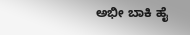ಅಭೀ ಬಾಕಿ ಹೈ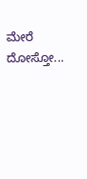ಮೇರೆ ದೋಸ್ತೋ...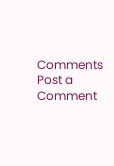Comments
Post a Comment